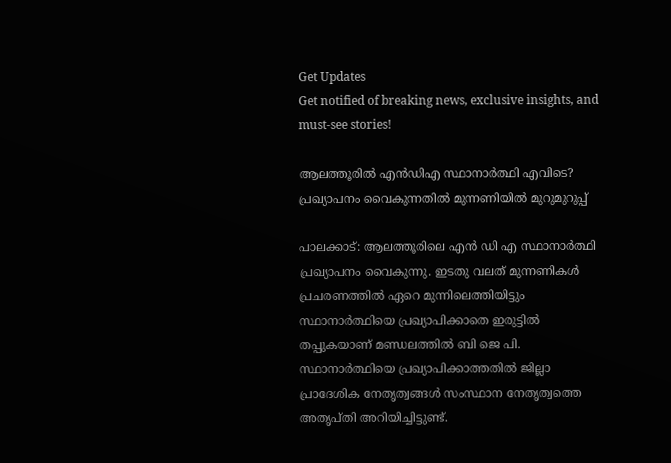Get Updates
Get notified of breaking news, exclusive insights, and must-see stories!

ആലത്തൂരിൽ എൻഡിഎ സ്ഥാനാർത്ഥി എവിടെ? പ്രഖ്യാപനം വൈകുന്നതിൽ മുന്നണിയിൽ മുറുമുറുപ്പ്

പാലക്കാട്: ആലത്തൂരിലെ എൻ ഡി എ സ്ഥാനാർത്ഥി പ്രഖ്യാപനം വൈകുന്നു. ഇടതു വലത് മുന്നണികൾ പ്രചരണത്തിൽ ഏറെ മുന്നിലെത്തിയിട്ടും സ്ഥാനാർത്ഥിയെ പ്രഖ്യാപിക്കാതെ ഇരുട്ടിൽ തപ്പുകയാണ് മണ്ഡലത്തിൽ ബി ജെ പി. സ്ഥാനാർത്ഥിയെ പ്രഖ്യാപിക്കാത്തതിൽ ജില്ലാ പ്രാദേശിക നേതൃത്വങ്ങൾ സംസ്ഥാന നേതൃത്വത്തെ അതൃപ്തി അറിയിച്ചിട്ടുണ്ട്.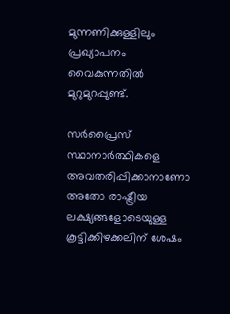മുന്നണിക്കുള്ളിലും പ്രഖ്യാപനം വൈകുന്നതിൽ മുറുമുറപ്പുണ്ട്.

സർപ്രൈസ് സ്ഥാനാർത്ഥികളെ അവതരിപ്പിക്കാനാണോ അതോ രാഷ്ട്രീയ ലക്ഷ്യങ്ങളോടെയുള്ള കൂട്ടിക്കിഴക്കലിന് ശേഷം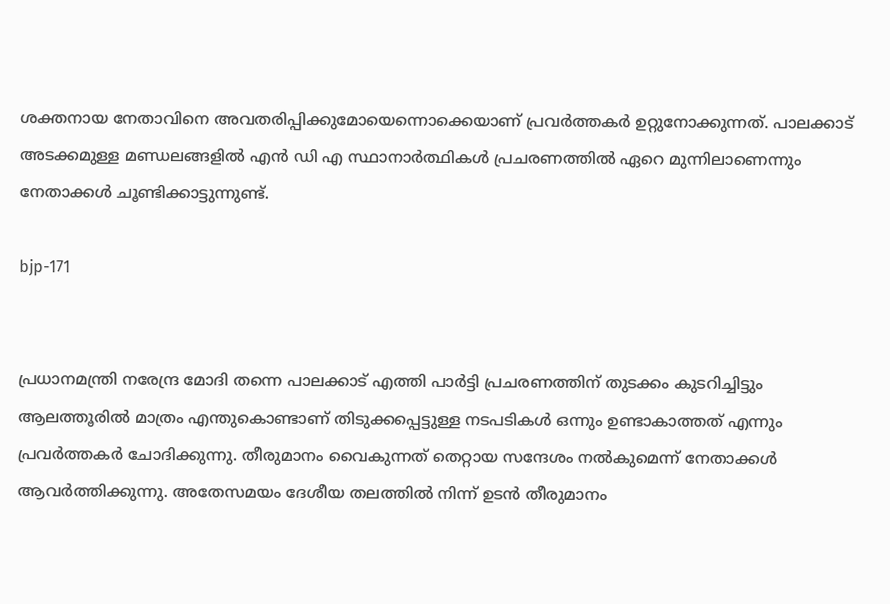ശക്തനായ നേതാവിനെ അവതരിപ്പിക്കുമോയെന്നൊക്കെയാണ് പ്രവർത്തകർ ഉറ്റുനോക്കുന്നത്. പാലക്കാട് അടക്കമുള്ള മണ്ഡലങ്ങളിൽ എൻ ഡി എ സ്ഥാനാർത്ഥികൾ പ്രചരണത്തിൽ ഏറെ മുന്നിലാണെന്നും നേതാക്കൾ ചൂണ്ടിക്കാട്ടുന്നുണ്ട്.

bjp-171


പ്രധാനമന്ത്രി നരേന്ദ്ര മോദി തന്നെ പാലക്കാട് എത്തി പാർട്ടി പ്രചരണത്തിന് തുടക്കം കുടറിച്ചിട്ടും ആലത്തൂരിൽ മാത്രം എന്തുകൊണ്ടാണ് തിടുക്കപ്പെട്ടുള്ള നടപടികൾ ഒന്നും ഉണ്ടാകാത്തത് എന്നും പ്രവർത്തകർ ചോദിക്കുന്നു. തീരുമാനം വൈകുന്നത് തെറ്റായ സന്ദേശം നൽകുമെന്ന് നേതാക്കൾ ആവർത്തിക്കുന്നു. അതേസമയം ദേശീയ തലത്തിൽ നിന്ന് ഉടൻ തീരുമാനം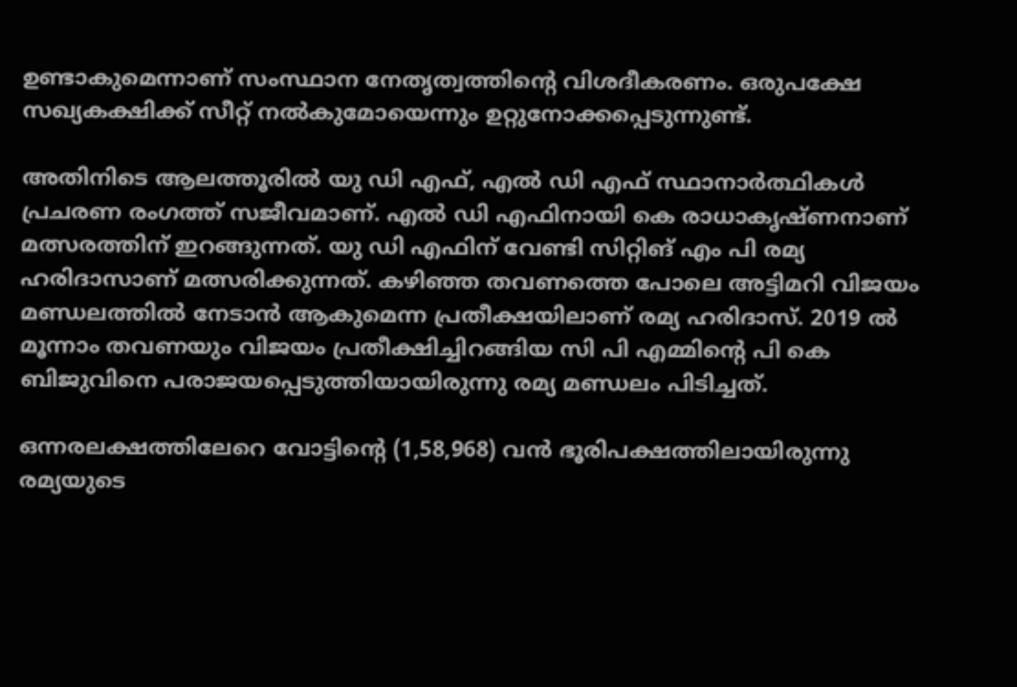ഉണ്ടാകുമെന്നാണ് സംസ്ഥാന നേതൃത്വത്തിന്റെ വിശദീകരണം. ഒരുപക്ഷേ സഖ്യകക്ഷിക്ക് സീറ്റ് നൽകുമോയെന്നും ഉറ്റുനോക്കപ്പെടുന്നുണ്ട്.

അതിനിടെ ആലത്തൂരിൽ യു ഡി എഫ്, എൽ ഡി എഫ് സ്ഥാനാർത്ഥികൾ പ്രചരണ രംഗത്ത് സജീവമാണ്. എൽ ഡി എഫിനായി കെ രാധാകൃഷ്ണനാണ് മത്സരത്തിന് ഇറങ്ങുന്നത്. യു ഡി എഫിന് വേണ്ടി സിറ്റിങ് എം പി രമ്യ ഹരിദാസാണ് മത്സരിക്കുന്നത്. കഴിഞ്ഞ തവണത്തെ പോലെ അട്ടിമറി വിജയം മണ്ഡലത്തിൽ നേടാൻ ആകുമെന്ന പ്രതീക്ഷയിലാണ് രമ്യ ഹരിദാസ്. 2019 ൽ മൂന്നാം തവണയും വിജയം പ്രതീക്ഷിച്ചിറങ്ങിയ സി പി എമ്മിന്റെ പി കെ ബിജുവിനെ പരാജയപ്പെടുത്തിയായിരുന്നു രമ്യ മണ്ഡലം പിടിച്ചത്.

ഒന്നരലക്ഷത്തിലേറെ വോട്ടിന്റെ (1,58,968) വന്‍ ഭൂരിപക്ഷത്തിലായിരുന്നു രമ്യയുടെ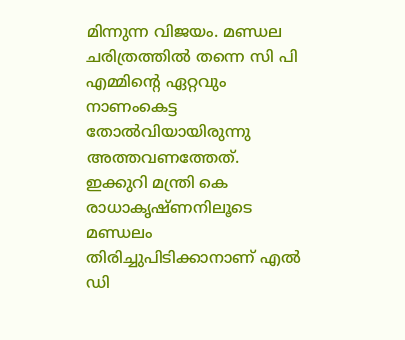മിന്നുന്ന വിജയം. മണ്ഡല ചരിത്രത്തിൽ തന്നെ സി പി എമ്മിന്റെ ഏറ്റവും നാണംകെട്ട തോൽവിയായിരുന്നു അത്തവണത്തേത്. ഇക്കുറി മന്ത്രി കെ രാധാകൃഷ്ണനിലൂടെ മണ്ഡലം തിരിച്ചുപിടിക്കാനാണ് എൽ ഡി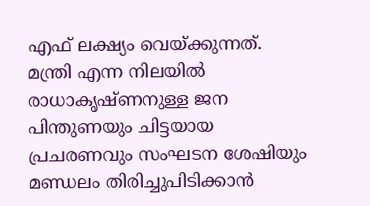എഫ് ലക്ഷ്യം വെയ്ക്കുന്നത്. മന്ത്രി എന്ന നിലയിൽ രാധാകൃഷ്ണനുള്ള ജന പിന്തുണയും ചിട്ടയായ പ്രചരണവും സംഘടന ശേഷിയും മണ്ഡലം തിരിച്ചുപിടിക്കാൻ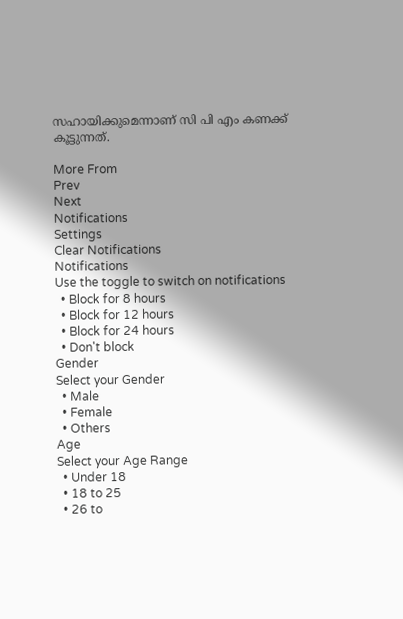സഹായിക്കുമെന്നാണ് സി പി എം കണക്ക് കൂട്ടുന്നത്.

More From
Prev
Next
Notifications
Settings
Clear Notifications
Notifications
Use the toggle to switch on notifications
  • Block for 8 hours
  • Block for 12 hours
  • Block for 24 hours
  • Don't block
Gender
Select your Gender
  • Male
  • Female
  • Others
Age
Select your Age Range
  • Under 18
  • 18 to 25
  • 26 to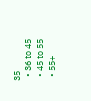35
  • 36 to 45
  • 45 to 55
  • 55+